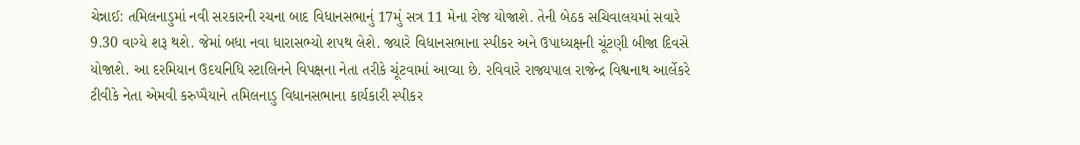ચેન્નાઈ: તમિલનાડુમાં નવી સરકારની રચના બાદ વિધાનસભાનું 17મું સત્ર 11 મેના રોજ યોજાશે. તેની બેઠક સચિવાલયમાં સવારે 9.30 વાગ્યે શરૂ થશે. જેમાં બધા નવા ધારાસભ્યો શપથ લેશે. જ્યારે વિધાનસભાના સ્પીકર અને ઉપાધ્યક્ષની ચૂંટણી બીજા દિવસે યોજાશે. આ દરમિયાન ઉદયનિધિ સ્ટાલિનને વિપક્ષના નેતા તરીકે ચૂંટવામાં આવ્યા છે. રવિવારે રાજ્યપાલ રાજેન્દ્ર વિશ્વનાથ આર્લેકરે ટીવીકે નેતા એમવી કરુપ્પૈયાને તમિલનાડુ વિધાનસભાના કાર્યકારી સ્પીકર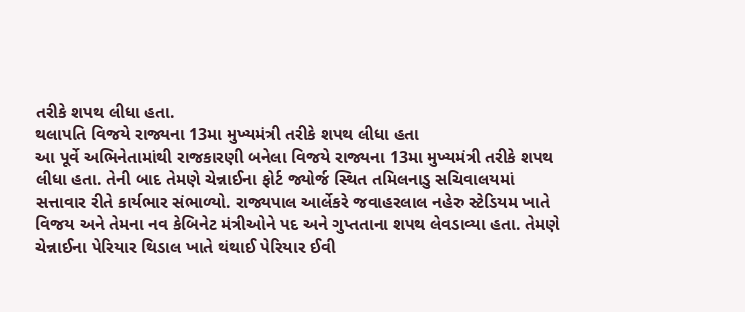તરીકે શપથ લીધા હતા.
થલાપતિ વિજયે રાજ્યના 13મા મુખ્યમંત્રી તરીકે શપથ લીધા હતા
આ પૂર્વે અભિનેતામાંથી રાજકારણી બનેલા વિજયે રાજ્યના 13મા મુખ્યમંત્રી તરીકે શપથ લીધા હતા. તેની બાદ તેમણે ચેન્નાઈના ફોર્ટ જ્યોર્જ સ્થિત તમિલનાડુ સચિવાલયમાં સત્તાવાર રીતે કાર્યભાર સંભાળ્યો. રાજ્યપાલ આર્લેકરે જવાહરલાલ નહેરુ સ્ટેડિયમ ખાતે વિજય અને તેમના નવ કેબિનેટ મંત્રીઓને પદ અને ગુપ્તતાના શપથ લેવડાવ્યા હતા. તેમણે ચેન્નાઈના પેરિયાર થિડાલ ખાતે થંથાઈ પેરિયાર ઈવી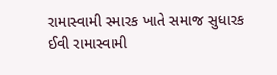રામાસ્વામી સ્મારક ખાતે સમાજ સુધારક ઈવી રામાસ્વામી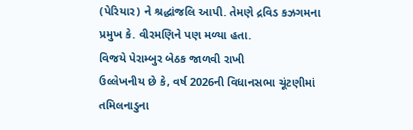(પેરિયાર) ને શ્રદ્ધાંજલિ આપી. તેમણે દ્રવિડ કઝગમના પ્રમુખ કે. વીરમણિને પણ મળ્યા હતા.
વિજયે પેરામ્બુર બેઠક જાળવી રાખી
ઉલ્લેખનીય છે કે, વર્ષ 2026ની વિધાનસભા ચૂંટણીમાં તમિલનાડુના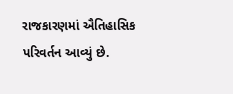રાજકારણમાં ઐતિહાસિક પરિવર્તન આવ્યું છે.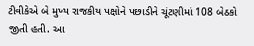ટીવીકેએ બે મુખ્ય રાજકીય પક્ષોને પછાડીને ચૂંટણીમાં 108 બેઠકો જીતી હતી. આ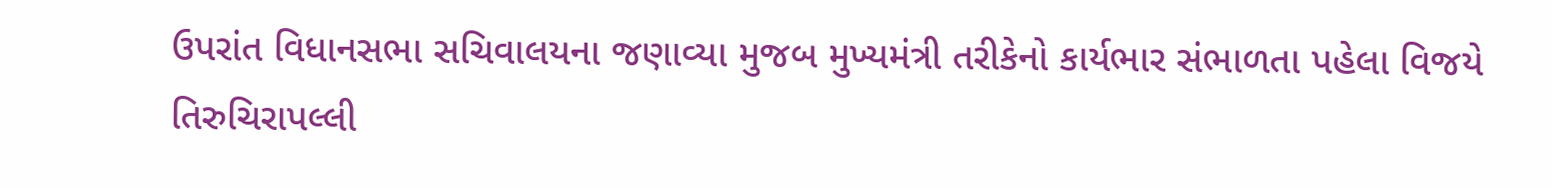ઉપરાંત વિધાનસભા સચિવાલયના જણાવ્યા મુજબ મુખ્યમંત્રી તરીકેનો કાર્યભાર સંભાળતા પહેલા વિજયે તિરુચિરાપલ્લી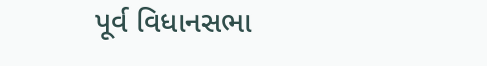પૂર્વ વિધાનસભા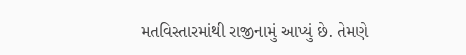મતવિસ્તારમાંથી રાજીનામું આપ્યું છે. તેમણે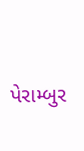પેરામ્બુર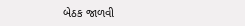બેઠક જાળવી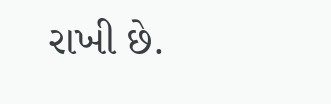રાખી છે.